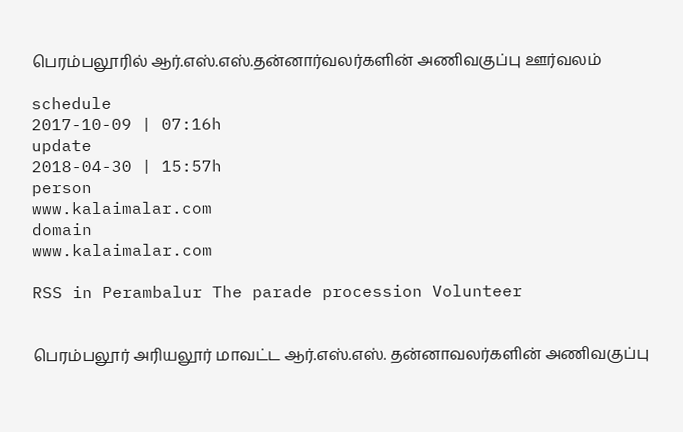பெரம்பலூரில் ஆர்.எஸ்.எஸ்.தன்னார்வலர்களின் அணிவகுப்பு ஊர்வலம்

schedule
2017-10-09 | 07:16h
update
2018-04-30 | 15:57h
person
www.kalaimalar.com
domain
www.kalaimalar.com

RSS in Perambalur The parade procession Volunteer


பெரம்பலூர் அரியலூர் மாவட்ட ஆர்.எஸ்.எஸ். தன்னாவலர்களின் அணிவகுப்பு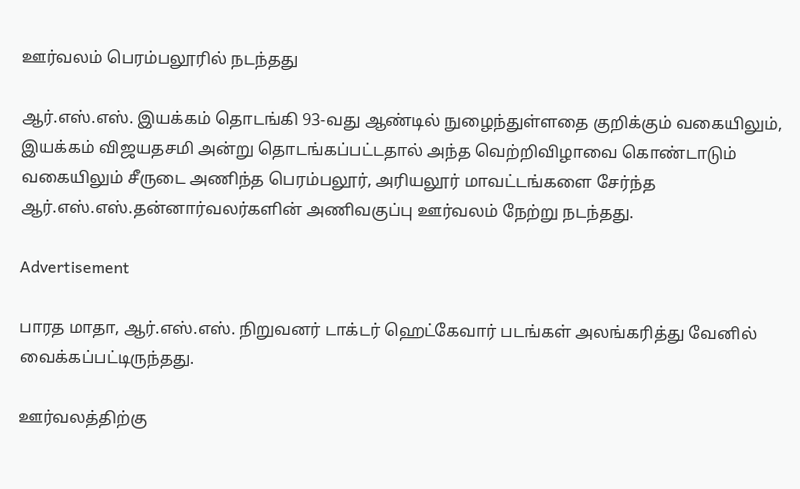ஊர்வலம் பெரம்பலூரில் நடந்தது

ஆர்.எஸ்.எஸ். இயக்கம் தொடங்கி 93-வது ஆண்டில் நுழைந்துள்ளதை குறிக்கும் வகையிலும், இயக்கம் விஜயதசமி அன்று தொடங்கப்பட்டதால் அந்த வெற்றிவிழாவை கொண்டாடும் வகையிலும் சீருடை அணிந்த பெரம்பலூர், அரியலூர் மாவட்டங்களை சேர்ந்த ஆர்.எஸ்.எஸ்.தன்னார்வலர்களின் அணிவகுப்பு ஊர்வலம் நேற்று நடந்தது.

Advertisement

பாரத மாதா, ஆர்.எஸ்.எஸ். நிறுவனர் டாக்டர் ஹெட்கேவார் படங்கள் அலங்கரித்து வேனில் வைக்கப்பட்டிருந்தது.

ஊர்வலத்திற்கு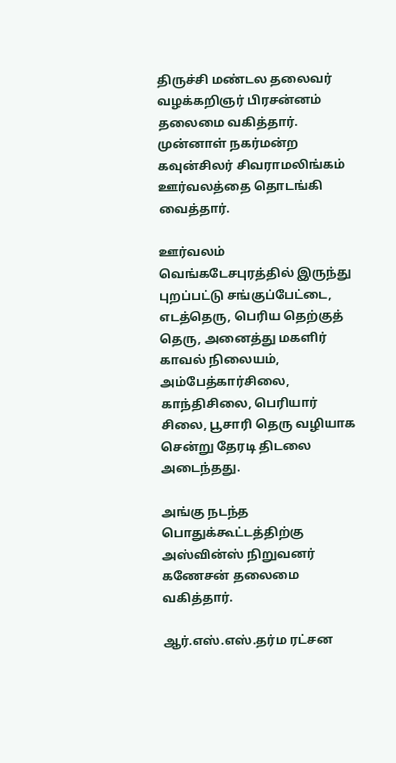திருச்சி மண்டல தலைவர் வழக்கறிஞர் பிரசன்னம் தலைமை வகித்தார். முன்னாள் நகர்மன்ற கவுன்சிலர் சிவராமலிங்கம் ஊர்வலத்தை தொடங்கி வைத்தார்.

ஊர்வலம் வெங்கடேசபுரத்தில் இருந்து புறப்பட்டு சங்குப்பேட்டை, எடத்தெரு, பெரிய தெற்குத் தெரு, அனைத்து மகளிர் காவல் நிலையம், அம்பேத்கார்சிலை, காந்திசிலை, பெரியார் சிலை, பூசாரி தெரு வழியாக சென்று தேரடி திடலை அடைந்தது.

அங்கு நடந்த பொதுக்கூட்டத்திற்கு அஸ்வின்ஸ் நிறுவனர் கணேசன் தலைமை வகித்தார்.

ஆர்.எஸ்.எஸ்.தர்ம ரட்சன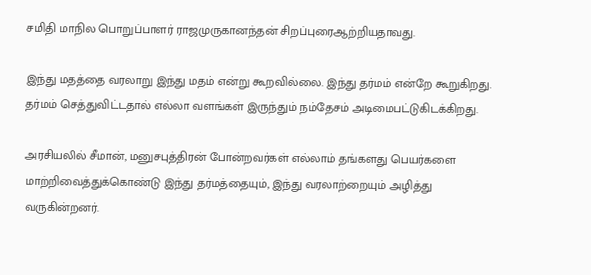சமிதி மாநில பொறுப்பாளர் ராஜமுருகானந்தன் சிறப்புரைஆற்றியதாவது.

இந்து மதத்தை வரலாறு இந்து மதம் என்று கூறவில்லை. இந்து தர்மம் என்றே கூறுகிறது. தர்மம் செத்துவிட்டதால் எல்லா வளங்கள் இருந்தும் நம்தேசம் அடிமைபட்டுகிடக்கிறது.

அரசியலில் சீமான், மனுசபுத்திரன் போன்றவர்கள் எல்லாம் தங்களது பெயர்களை மாற்றிவைத்துக்கொண்டு இந்து தர்மத்தையும், இந்து வரலாற்றையும் அழித்து வருகின்றனர்.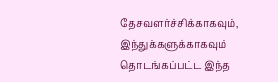தேசவளர்ச்சிக்காகவும், இந்துக்களுக்காகவும் தொடங்கப்பட்ட இந்த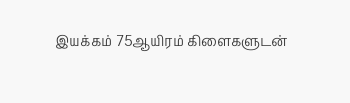இயக்கம் 75ஆயிரம் கிளைகளுடன்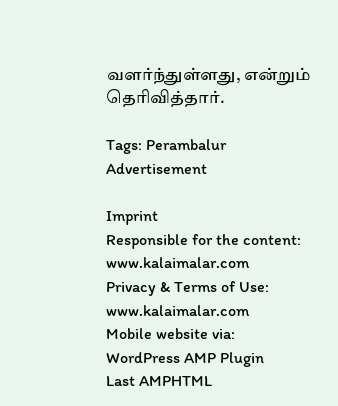வளர்ந்துள்ளது, என்றும் தெரிவித்தார்.

Tags: Perambalur
Advertisement

Imprint
Responsible for the content:
www.kalaimalar.com
Privacy & Terms of Use:
www.kalaimalar.com
Mobile website via:
WordPress AMP Plugin
Last AMPHTML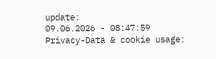update:
09.06.2026 - 08:47:59
Privacy-Data & cookie usage: